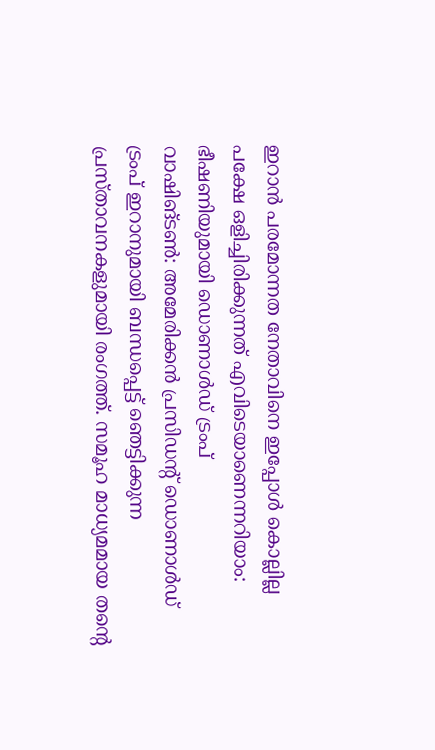ഇറാൻ പരമോന്നത നേതാവിനെ ഇപ്പോൾ കൊല്ലില്ല പക്ഷേ ഒളിച്ചിരിക്കുന്നത് എവിടെയാണെന്നറിയാം: ഭീഷണിയുമായി ഡൊണാൾഡ് ട്രംപ്
വാഷിങ്ടൺ: അമേരിക്കൻ പ്രസിഡന്റ് ഡൊണാൾഡ് ട്രംപ് ഇറാനുമായി ബന്ധപ്പെട്ട് ഞെട്ടിക്കുന്ന പ്രസ്താവനകളുമായി രംഗത്ത്. സമൂഹ മാധ്യമമായ തന്റെ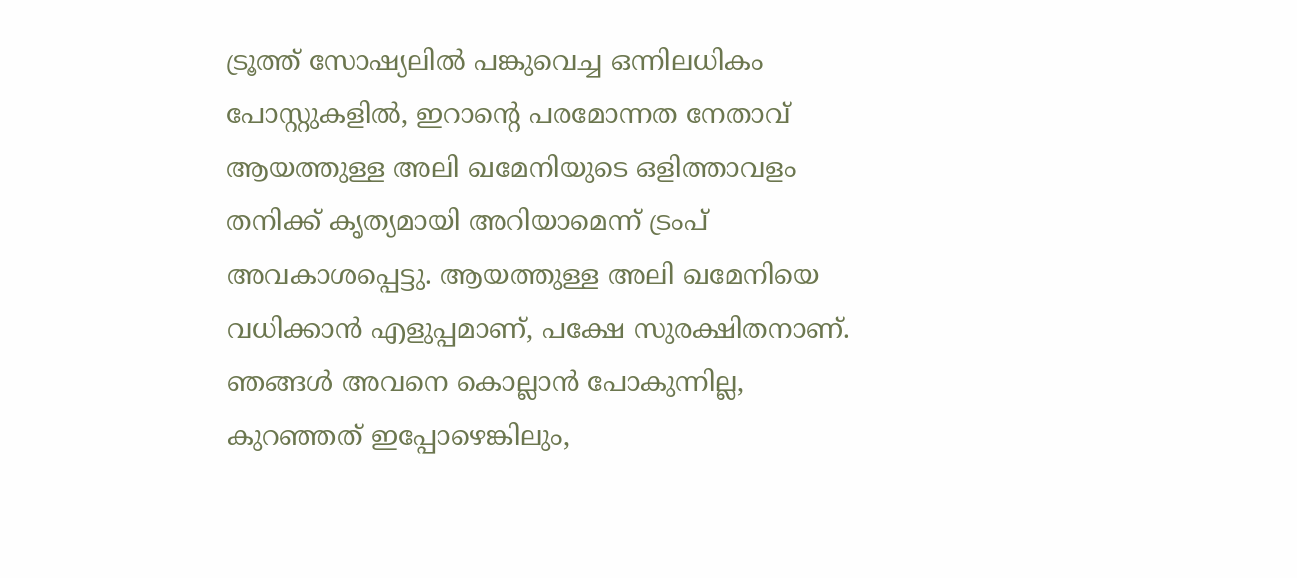ട്രൂത്ത് സോഷ്യലിൽ പങ്കുവെച്ച ഒന്നിലധികം പോസ്റ്റുകളിൽ, ഇറാന്റെ പരമോന്നത നേതാവ് ആയത്തുള്ള അലി ഖമേനിയുടെ ഒളിത്താവളം തനിക്ക് കൃത്യമായി അറിയാമെന്ന് ട്രംപ് അവകാശപ്പെട്ടു. ആയത്തുള്ള അലി ഖമേനിയെ വധിക്കാൻ എളുപ്പമാണ്, പക്ഷേ സുരക്ഷിതനാണ്. ഞങ്ങൾ അവനെ കൊല്ലാൻ പോകുന്നില്ല, കുറഞ്ഞത് ഇപ്പോഴെങ്കിലും,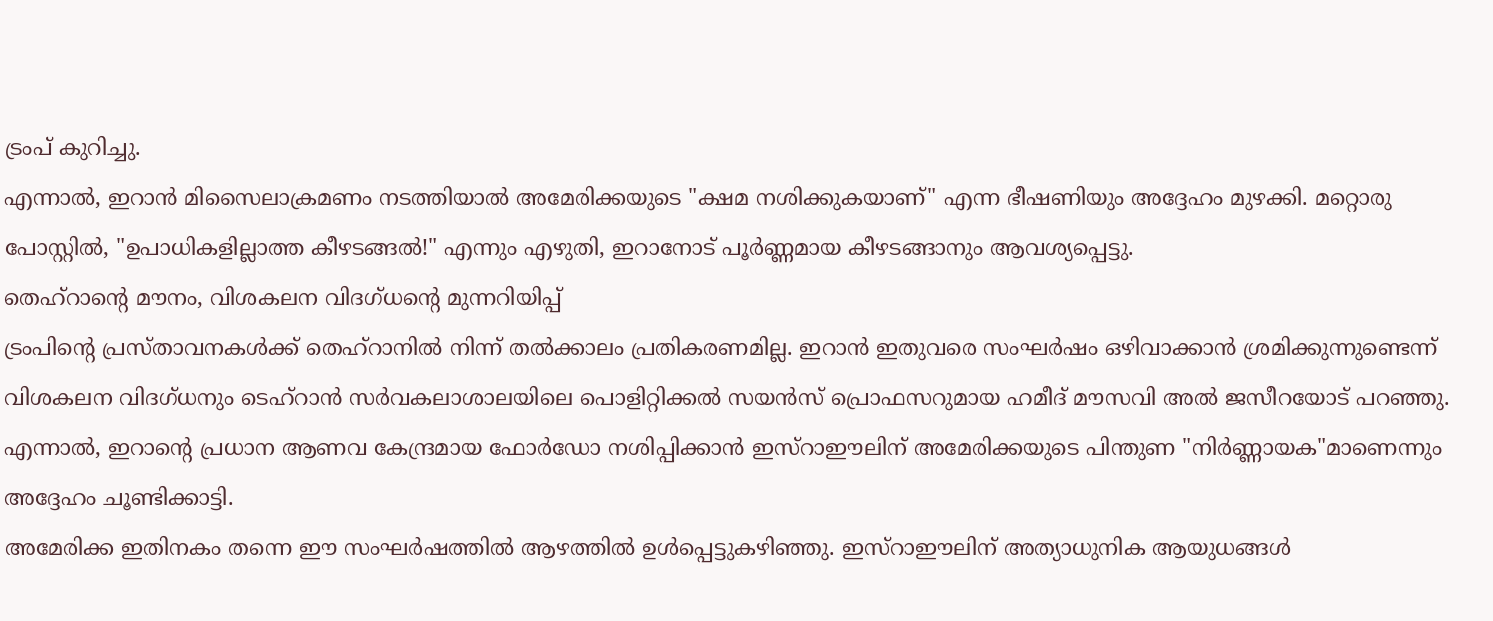ട്രംപ് കുറിച്ചു.
എന്നാൽ, ഇറാൻ മിസൈലാക്രമണം നടത്തിയാൽ അമേരിക്കയുടെ "ക്ഷമ നശിക്കുകയാണ്" എന്ന ഭീഷണിയും അദ്ദേഹം മുഴക്കി. മറ്റൊരു പോസ്റ്റിൽ, "ഉപാധികളില്ലാത്ത കീഴടങ്ങൽ!" എന്നും എഴുതി, ഇറാനോട് പൂർണ്ണമായ കീഴടങ്ങാനും ആവശ്യപ്പെട്ടു.
തെഹ്റാന്റെ മൗനം, വിശകലന വിദഗ്ധന്റെ മുന്നറിയിപ്പ്
ട്രംപിന്റെ പ്രസ്താവനകൾക്ക് തെഹ്റാനിൽ നിന്ന് തൽക്കാലം പ്രതികരണമില്ല. ഇറാൻ ഇതുവരെ സംഘർഷം ഒഴിവാക്കാൻ ശ്രമിക്കുന്നുണ്ടെന്ന് വിശകലന വിദഗ്ധനും ടെഹ്റാൻ സർവകലാശാലയിലെ പൊളിറ്റിക്കൽ സയൻസ് പ്രൊഫസറുമായ ഹമീദ് മൗസവി അൽ ജസീറയോട് പറഞ്ഞു. എന്നാൽ, ഇറാന്റെ പ്രധാന ആണവ കേന്ദ്രമായ ഫോർഡോ നശിപ്പിക്കാൻ ഇസ്റാഈലിന് അമേരിക്കയുടെ പിന്തുണ "നിർണ്ണായക"മാണെന്നും അദ്ദേഹം ചൂണ്ടിക്കാട്ടി.
അമേരിക്ക ഇതിനകം തന്നെ ഈ സംഘർഷത്തിൽ ആഴത്തിൽ ഉൾപ്പെട്ടുകഴിഞ്ഞു. ഇസ്റാഈലിന് അത്യാധുനിക ആയുധങ്ങൾ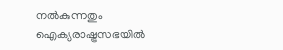നൽകുന്നതും ഐക്യരാഷ്ട്രസഭയിൽ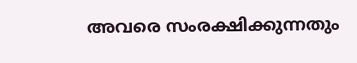അവരെ സംരക്ഷിക്കുന്നതും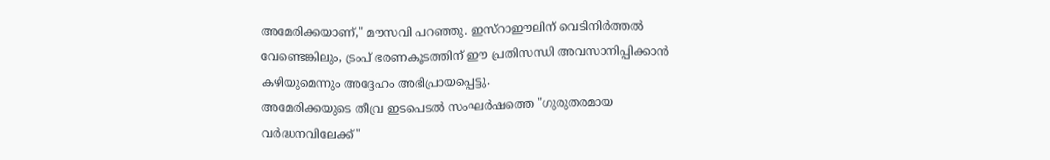അമേരിക്കയാണ്," മൗസവി പറഞ്ഞു. ഇസ്റാഈലിന് വെടിനിർത്തൽ വേണ്ടെങ്കിലും, ട്രംപ് ഭരണകൂടത്തിന് ഈ പ്രതിസന്ധി അവസാനിപ്പിക്കാൻ കഴിയുമെന്നും അദ്ദേഹം അഭിപ്രായപ്പെട്ടു.
അമേരിക്കയുടെ തീവ്ര ഇടപെടൽ സംഘർഷത്തെ "ഗുരുതരമായ വർദ്ധനവിലേക്ക്"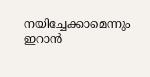നയിച്ചേക്കാമെന്നും ഇറാൻ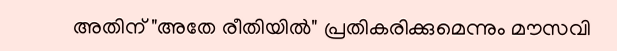അതിന് "അതേ രീതിയിൽ" പ്രതികരിക്കുമെന്നും മൗസവി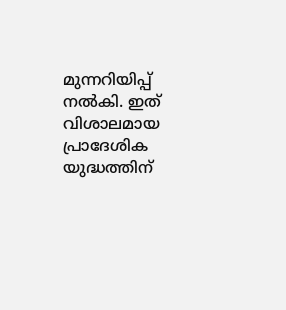മുന്നറിയിപ്പ് നൽകി. ഇത് വിശാലമായ പ്രാദേശിക യുദ്ധത്തിന്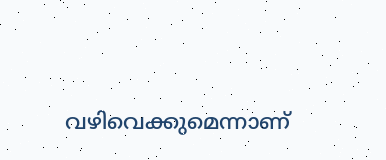വഴിവെക്കുമെന്നാണ്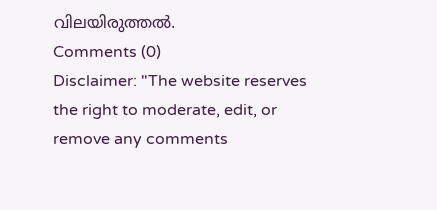വിലയിരുത്തൽ.
Comments (0)
Disclaimer: "The website reserves the right to moderate, edit, or remove any comments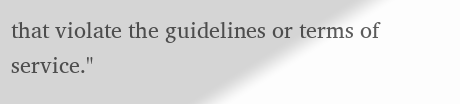that violate the guidelines or terms of service."